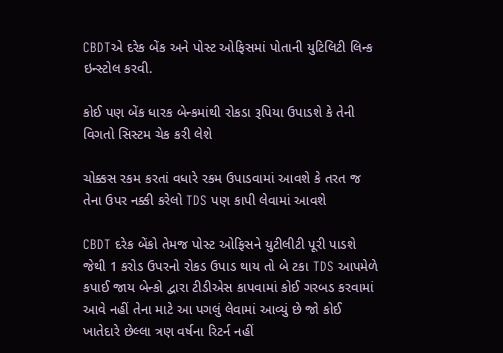CBDTએ દરેક બેંક અને પોસ્ટ ઓફિસમાં પોતાની યુટિલિટી લિન્ક ઇન્સ્ટોલ કરવી.

કોઈ પણ બેંક ધારક બેન્કમાંથી રોકડા રૂપિયા ઉપાડશે કે તેની વિગતો સિસ્ટમ ચેક કરી લેશે

ચોક્કસ રકમ કરતાં વધારે રકમ ઉપાડવામાં આવશે કે તરત જ તેના ઉપર નક્કી કરેલો TDS પણ કાપી લેવામાં આવશે

CBDT દરેક બેંકો તેમજ પોસ્ટ ઓફિસને યુટીલીટી પૂરી પાડશે જેથી 1 કરોડ ઉપરનો રોકડ ઉપાડ થાય તો બે ટકા TDS આપમેળે કપાઈ જાય બેન્કો દ્વારા ટીડીએસ કાપવામાં કોઈ ગરબડ કરવામાં આવે નહીં તેના માટે આ પગલું લેવામાં આવ્યું છે જો કોઈ ખાતેદારે છેલ્લા ત્રણ વર્ષના રિટર્ન નહીં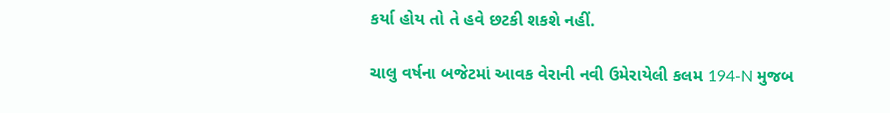કર્યા હોય તો તે હવે છટકી શકશે નહીં.

ચાલુ વર્ષના બજેટમાં આવક વેરાની નવી ઉમેરાયેલી કલમ 194-N મુજબ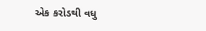એક કરોડથી વધુ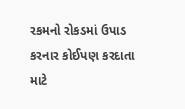રકમનો રોકડમાં ઉપાડ કરનાર કોઈપણ કરદાતા માટે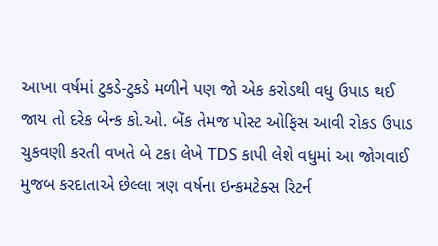આખા વર્ષમાં ટુકડે-ટુકડે મળીને પણ જો એક કરોડથી વધુ ઉપાડ થઈ જાય તો દરેક બેન્ક કો.ઓ. બેંક તેમજ પોસ્ટ ઓફિસ આવી રોકડ ઉપાડ ચુકવણી કરતી વખતે બે ટકા લેખે TDS કાપી લેશે વધુમાં આ જોગવાઈ મુજબ કરદાતાએ છેલ્લા ત્રણ વર્ષના ઇન્કમટેક્સ રિટર્ન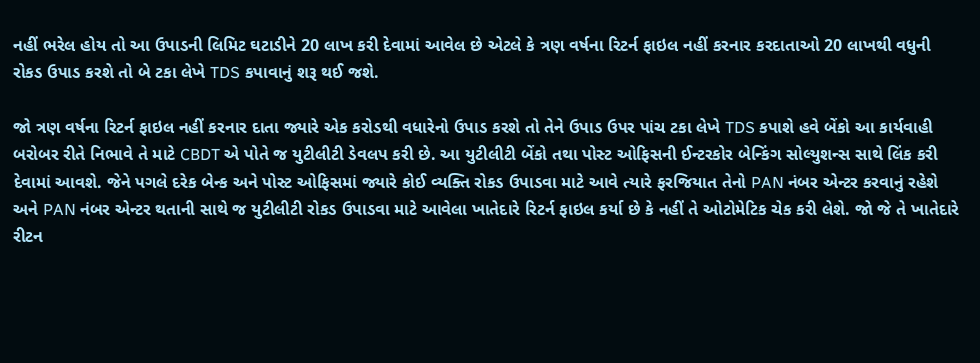નહીં ભરેલ હોય તો આ ઉપાડની લિમિટ ઘટાડીને 20 લાખ કરી દેવામાં આવેલ છે એટલે કે ત્રણ વર્ષના રિટર્ન ફાઇલ નહીં કરનાર કરદાતાઓ 20 લાખથી વધુની રોકડ ઉપાડ કરશે તો બે ટકા લેખે TDS કપાવાનું શરૂ થઈ જશે.

જો ત્રણ વર્ષના રિટર્ન ફાઇલ નહીં કરનાર દાતા જ્યારે એક કરોડથી વધારેનો ઉપાડ કરશે તો તેને ઉપાડ ઉપર પાંચ ટકા લેખે TDS કપાશે હવે બેંકો આ કાર્યવાહી બરોબર રીતે નિભાવે તે માટે CBDT એ પોતે જ યુટીલીટી ડેવલપ કરી છે. આ યુટીલીટી બેંકો તથા પોસ્ટ ઓફિસની ઈન્ટરકોર બેન્કિંગ સોલ્યુશન્સ સાથે લિંક કરી દેવામાં આવશે. જેને પગલે દરેક બેન્ક અને પોસ્ટ ઓફિસમાં જ્યારે કોઈ વ્યક્તિ રોકડ ઉપાડવા માટે આવે ત્યારે ફરજિયાત તેનો PAN નંબર એન્ટર કરવાનું રહેશે અને PAN નંબર એન્ટર થતાની સાથે જ યુટીલીટી રોકડ ઉપાડવા માટે આવેલા ખાતેદારે રિટર્ન ફાઇલ કર્યા છે કે નહીં તે ઓટોમેટિક ચેક કરી લેશે. જો જે તે ખાતેદારે રીટન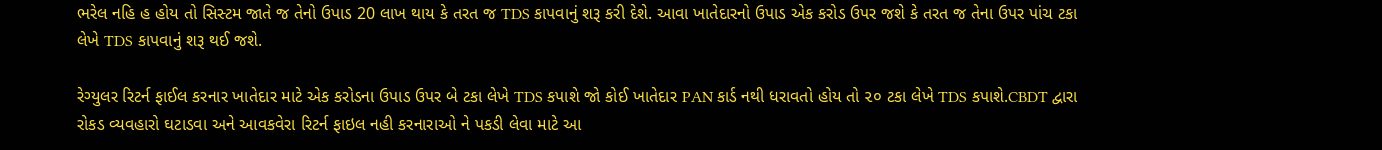ભરેલ નહિ હ હોય તો સિસ્ટમ જાતે જ તેનો ઉપાડ 20 લાખ થાય કે તરત જ TDS કાપવાનું શરૂ કરી દેશે. આવા ખાતેદારનો ઉપાડ એક કરોડ ઉપર જશે કે તરત જ તેના ઉપર પાંચ ટકા લેખે TDS કાપવાનું શરૂ થઈ જશે.

રેગ્યુલર રિટર્ન ફાઈલ કરનાર ખાતેદાર માટે એક કરોડના ઉપાડ ઉપર બે ટકા લેખે TDS કપાશે જો કોઈ ખાતેદાર PAN કાર્ડ નથી ધરાવતો હોય તો ૨૦ ટકા લેખે TDS કપાશે.CBDT દ્વારા રોકડ વ્યવહારો ઘટાડવા અને આવકવેરા રિટર્ન ફાઇલ નહી કરનારાઓ ને પકડી લેવા માટે આ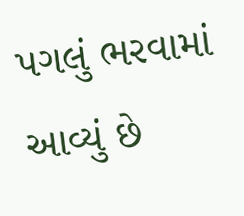પગલું ભરવામાં આવ્યું છે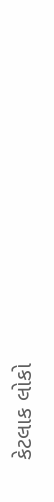કેટલાક લોકો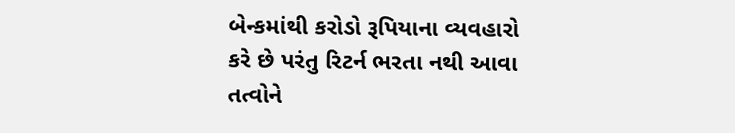બેન્કમાંથી કરોડો રૂપિયાના વ્યવહારો કરે છે પરંતુ રિટર્ન ભરતા નથી આવા તત્વોને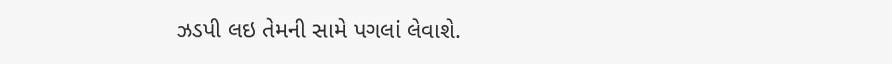ઝડપી લઇ તેમની સામે પગલાં લેવાશે.